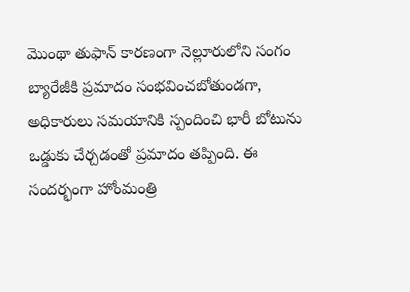మొంథా తుఫాన్ కారణంగా నెల్లూరులోని సంగం బ్యారేజీకి ప్రమాదం సంభవించబోతుండగా, అధికారులు సమయానికి స్పందించి భారీ బోటును ఒడ్డుకు చేర్చడంతో ప్రమాదం తప్పింది. ఈ సందర్భంగా హోంమంత్రి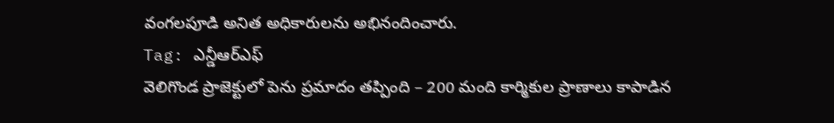వంగలపూడి అనిత అధికారులను అభినందించారు.
Tag: ఎన్డీఆర్ఎఫ్
వెలిగొండ ప్రాజెక్టులో పెను ప్రమాదం తప్పింది – 200 మంది కార్మికుల ప్రాణాలు కాపాడిన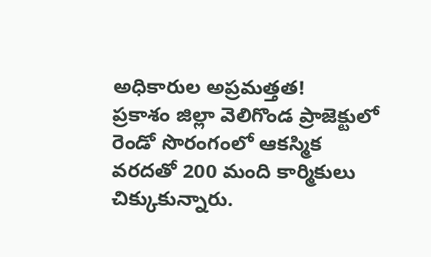అధికారుల అప్రమత్తత!
ప్రకాశం జిల్లా వెలిగొండ ప్రాజెక్టులో రెండో సొరంగంలో ఆకస్మిక వరదతో 200 మంది కార్మికులు చిక్కుకున్నారు.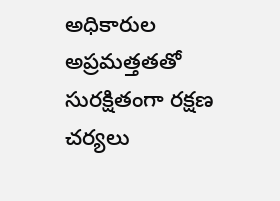అధికారుల అప్రమత్తతతో సురక్షితంగా రక్షణ చర్యలు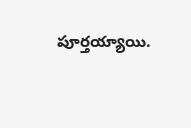పూర్తయ్యాయి.